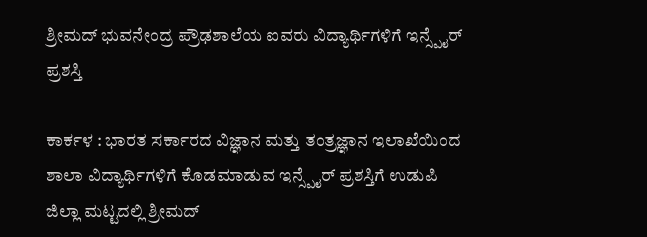ಶ್ರೀಮದ್ ಭುವನೇಂದ್ರ ಪ್ರೌಢಶಾಲೆಯ ಐವರು ವಿದ್ಯಾರ್ಥಿಗಳಿಗೆ ಇನ್ಸ್ಪೈರ್ ಪ್ರಶಸ್ತಿ

ಕಾರ್ಕಳ : ಭಾರತ ಸರ್ಕಾರದ ವಿಜ್ಞಾನ ಮತ್ತು ತಂತ್ರಜ್ಞಾನ ಇಲಾಖೆಯಿಂದ ಶಾಲಾ ವಿದ್ಯಾರ್ಥಿಗಳಿಗೆ ಕೊಡಮಾಡುವ ಇನ್ಸ್ಪೈರ್ ಪ್ರಶಸ್ತಿಗೆ ಉಡುಪಿ ಜಿಲ್ಲಾ ಮಟ್ಟದಲ್ಲಿ ಶ್ರೀಮದ್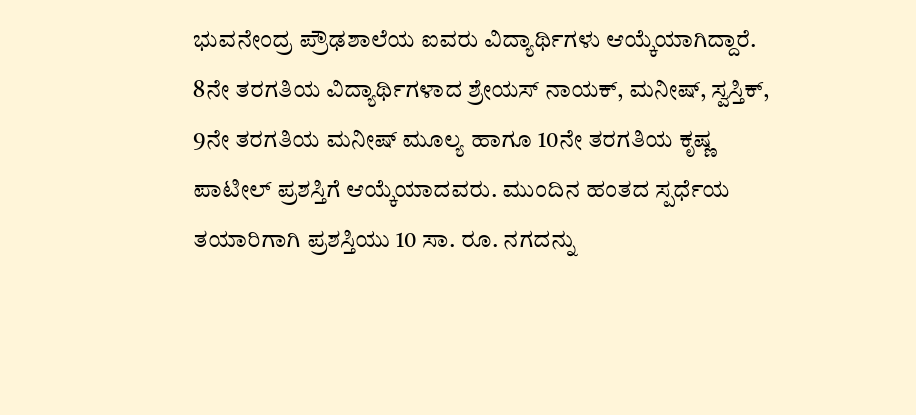ಭುವನೇಂದ್ರ ಪ್ರೌಢಶಾಲೆಯ ಐವರು ವಿದ್ಯಾರ್ಥಿಗಳು ಆಯ್ಕೆಯಾಗಿದ್ದಾರೆ.
8ನೇ ತರಗತಿಯ ವಿದ್ಯಾರ್ಥಿಗಳಾದ ಶ್ರೇಯಸ್ ನಾಯಕ್, ಮನೀಷ್, ಸ್ವಸ್ತಿಕ್, 9ನೇ ತರಗತಿಯ ಮನೀಷ್ ಮೂಲ್ಯ ಹಾಗೂ 10ನೇ ತರಗತಿಯ ಕೃಷ್ಣ ಪಾಟೀಲ್ ಪ್ರಶಸ್ತಿಗೆ ಆಯ್ಕೆಯಾದವರು. ಮುಂದಿನ ಹಂತದ ಸ್ಪರ್ಧೆಯ ತಯಾರಿಗಾಗಿ ಪ್ರಶಸ್ತಿಯು 10 ಸಾ. ರೂ. ನಗದನ್ನು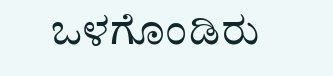ಒಳಗೊಂಡಿರು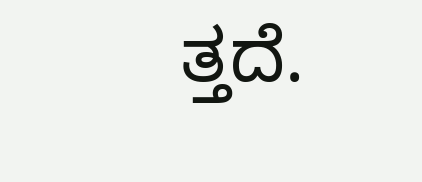ತ್ತದೆ.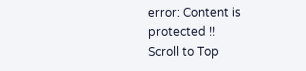error: Content is protected !!
Scroll to Top